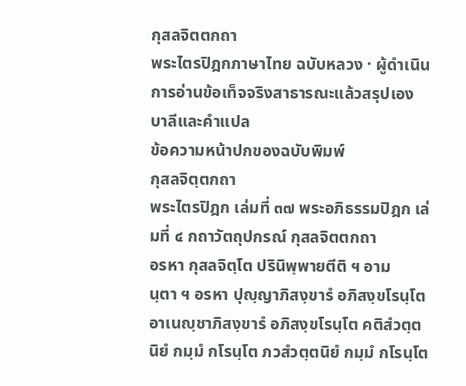กุสลจิตตกถา
พระไตรปิฎกภาษาไทย ฉบับหลวง · ผู้ดำเนินการอ่านข้อเท็จจริงสาธารณะแล้วสรุปเอง
บาลีและคำแปล
ข้อความหน้าปกของฉบับพิมพ์
กุสลจิตฺตกถา
พระไตรปิฎก เล่มที่ ๓๗ พระอภิธรรมปิฎก เล่มที่ ๔ กถาวัตถุปกรณ์ กุสลจิตตกถา
อรหา กุสลจิตฺโต ปรินิพฺพายตีติ ฯ อามนฺตา ฯ อรหา ปุญฺญาภิสงฺขารํ อภิสงฺขโรนฺโต อาเนญฺชาภิสงฺขารํ อภิสงฺขโรนฺโต คติสํวตฺตนิยํ กมฺมํ กโรนฺโต ภวสํวตฺตนิยํ กมฺมํ กโรนฺโต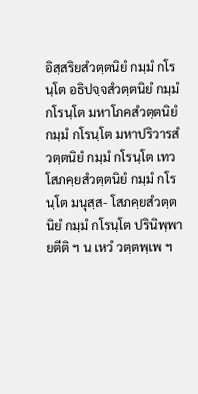อิสฺสริยสํวตฺตนิยํ กมฺมํ กโรนฺโต อธิปจฺจสํวตฺตนิยํ กมฺมํ กโรนฺโต มหาโภคสํวตฺตนิยํ กมฺมํ กโรนฺโต มหาปริวารสํวตฺตนิยํ กมฺมํ กโรนฺโต เทวโสภคฺยสํวตฺตนิยํ กมฺมํ กโรนฺโต มนุสฺส- โสภคฺยสํวตฺตนิยํ กมฺมํ กโรนฺโต ปรินิพฺพายตีติ ฯ น เหวํ วตฺตพฺเพ ฯ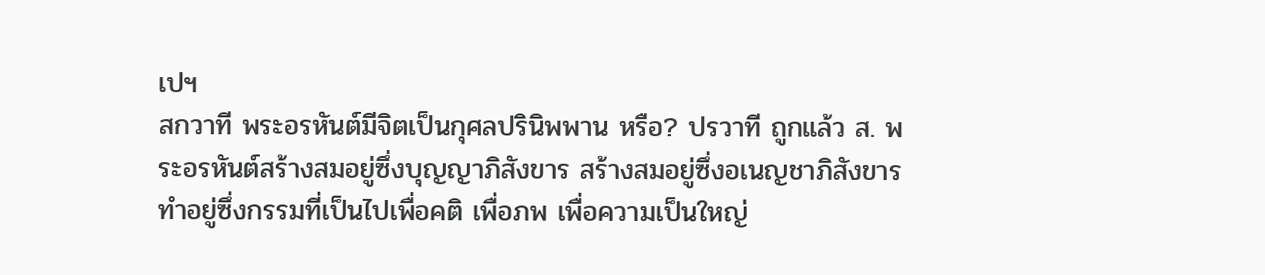เปฯ
สกวาที พระอรหันต์มีจิตเป็นกุศลปรินิพพาน หรือ? ปรวาที ถูกแล้ว ส. พระอรหันต์สร้างสมอยู่ซึ่งบุญญาภิสังขาร สร้างสมอยู่ซึ่งอเนญชาภิสังขารทำอยู่ซึ่งกรรมที่เป็นไปเพื่อคติ เพื่อภพ เพื่อความเป็นใหญ่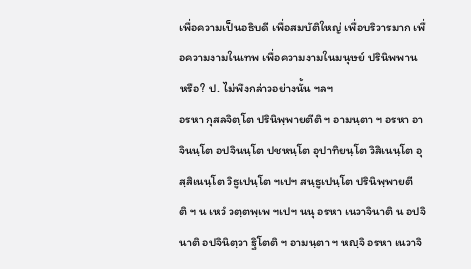เพื่อความเป็นอธิบดี เพื่อสมบัติใหญ่ เพื่อบริวารมาก เพื่อความงามในเทพ เพื่อความงามในมนุษย์ ปรินิพพาน หรือ? ป. ไม่พึงกล่าวอย่างนั้น ฯลฯ
อรหา กุสลจิตฺโต ปรินิพฺพายตีติ ฯ อามนฺตา ฯ อรหา อาจินนฺโต อปจินนฺโต ปชหนฺโต อุปาทิยนฺโต วิสิเนนฺโต อุสฺสิเนนฺโต วิธูเปนฺโต ฯเปฯ สนฺธูเปนฺโต ปรินิพฺพายตีติ ฯ น เหวํ วตฺตพฺเพ ฯเปฯ นนุ อรหา เนวาจินาติ น อปจินาติ อปจินิตฺวา ฐิโตติ ฯ อามนฺตา ฯ หญฺจิ อรหา เนวาจิ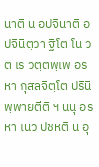นาติ น อปจินาติ อปจินิตฺวา ฐิโต โน วต เร วตฺตพฺเพ อรหา กุสลจิตฺโต ปรินิพฺพายตีติ ฯ นนุ อรหา เนว ปชหติ น อุ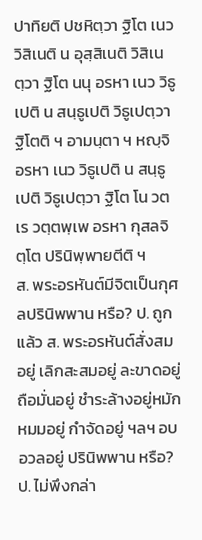ปาทิยติ ปชหิตฺวา ฐิโต เนว วิสิเนติ น อุสฺสิเนติ วิสิเนตฺวา ฐิโต นนุ อรหา เนว วิธูเปติ น สนฺธูเปติ วิธูเปตฺวา ฐิโตติ ฯ อามนฺตา ฯ หญฺจิ อรหา เนว วิธูเปติ น สนฺธูเปติ วิธูเปตฺวา ฐิโต โน วต เร วตฺตพฺเพ อรหา กุสลจิตฺโต ปรินิพฺพายตีติ ฯ
ส. พระอรหันต์มีจิตเป็นกุศลปรินิพพาน หรือ? ป. ถูกแล้ว ส. พระอรหันต์สั่งสมอยู่ เลิกสะสมอยู่ ละขาดอยู่ ถือมั่นอยู่ ชำระล้างอยู่หมักหมมอยู่ กำจัดอยู่ ฯลฯ อบอวลอยู่ ปรินิพพาน หรือ? ป. ไม่พึงกล่า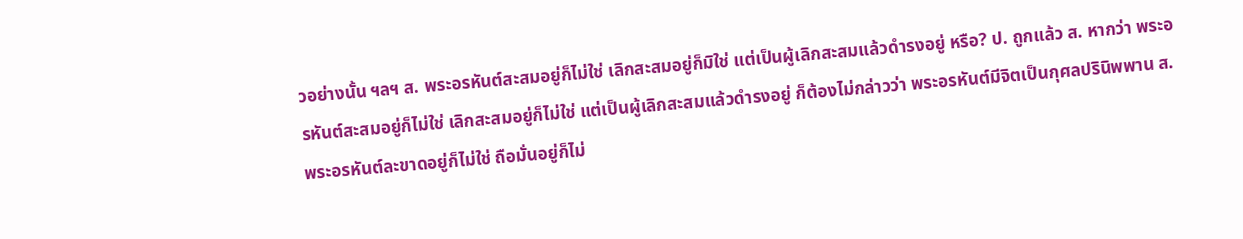วอย่างนั้น ฯลฯ ส. พระอรหันต์สะสมอยู่ก็ไม่ใช่ เลิกสะสมอยู่ก็มิใช่ แต่เป็นผู้เลิกสะสมแล้วดำรงอยู่ หรือ? ป. ถูกแล้ว ส. หากว่า พระอรหันต์สะสมอยู่ก็ไม่ใช่ เลิกสะสมอยู่ก็ไม่ใช่ แต่เป็นผู้เลิกสะสมแล้วดำรงอยู่ ก็ต้องไม่กล่าวว่า พระอรหันต์มีจิตเป็นกุศลปรินิพพาน ส. พระอรหันต์ละขาดอยู่ก็ไม่ใช่ ถือมั่นอยู่ก็ไม่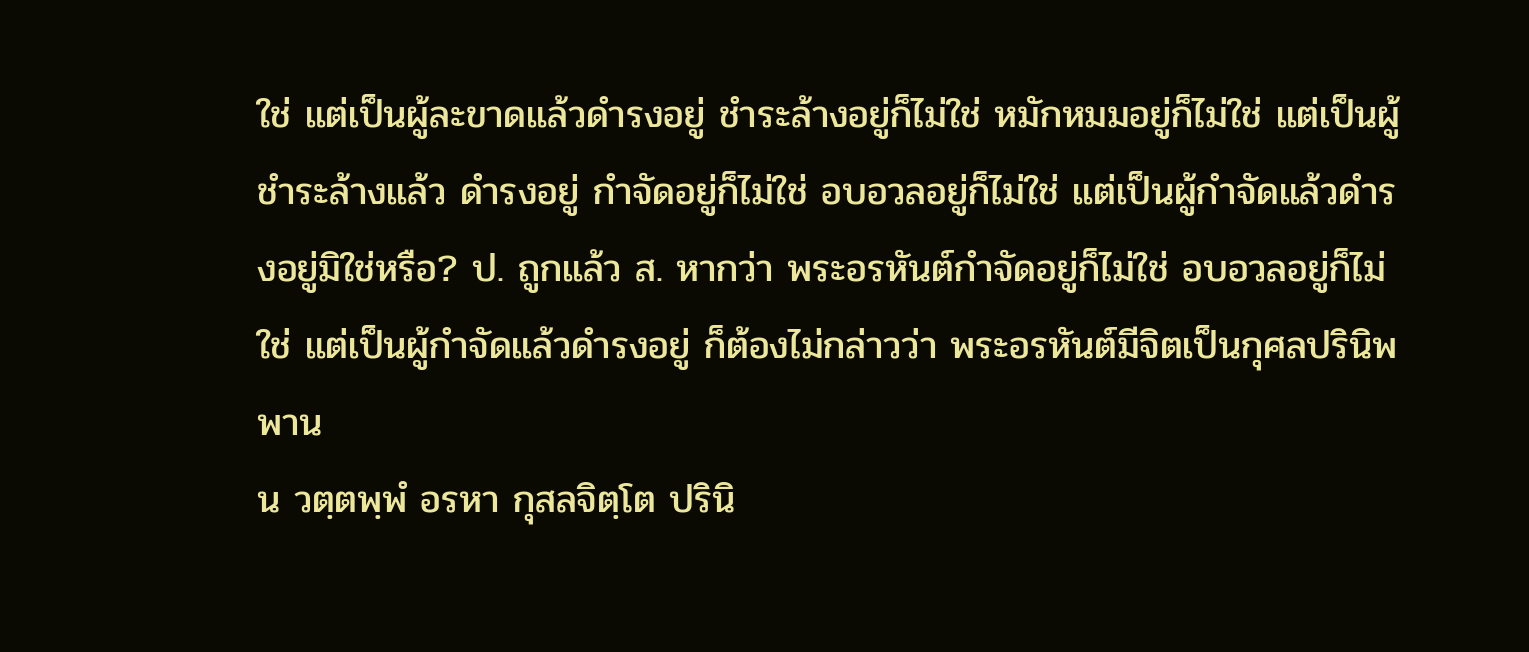ใช่ แต่เป็นผู้ละขาดแล้วดำรงอยู่ ชำระล้างอยู่ก็ไม่ใช่ หมักหมมอยู่ก็ไม่ใช่ แต่เป็นผู้ชำระล้างแล้ว ดำรงอยู่ กำจัดอยู่ก็ไม่ใช่ อบอวลอยู่ก็ไม่ใช่ แต่เป็นผู้กำจัดแล้วดำรงอยู่มิใช่หรือ? ป. ถูกแล้ว ส. หากว่า พระอรหันต์กำจัดอยู่ก็ไม่ใช่ อบอวลอยู่ก็ไม่ใช่ แต่เป็นผู้กำจัดแล้วดำรงอยู่ ก็ต้องไม่กล่าวว่า พระอรหันต์มีจิตเป็นกุศลปรินิพพาน
น วตฺตพฺพํ อรหา กุสลจิตฺโต ปรินิ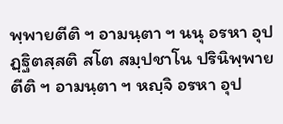พฺพายตีติ ฯ อามนฺตา ฯ นนุ อรหา อุปฏฺฐิตสฺสติ สโต สมฺปชาโน ปรินิพฺพายตีติ ฯ อามนฺตา ฯ หญฺจิ อรหา อุป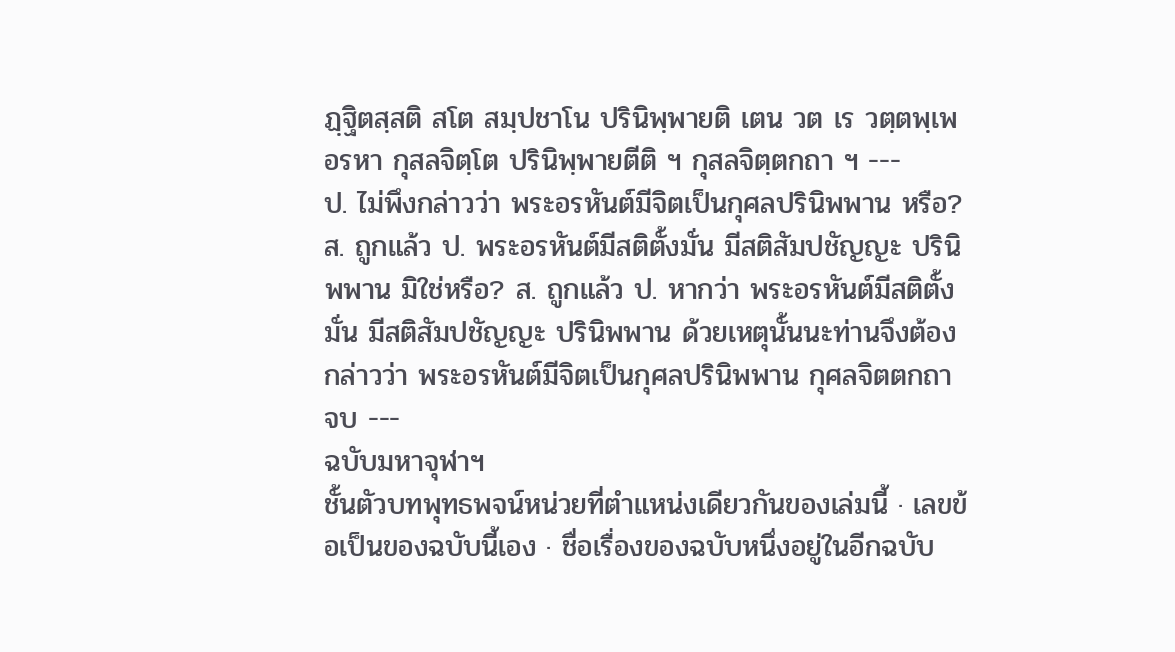ฏฺฐิตสฺสติ สโต สมฺปชาโน ปรินิพฺพายติ เตน วต เร วตฺตพฺเพ อรหา กุสลจิตฺโต ปรินิพฺพายตีติ ฯ กุสลจิตฺตกถา ฯ ---
ป. ไม่พึงกล่าวว่า พระอรหันต์มีจิตเป็นกุศลปรินิพพาน หรือ? ส. ถูกแล้ว ป. พระอรหันต์มีสติตั้งมั่น มีสติสัมปชัญญะ ปรินิพพาน มิใช่หรือ? ส. ถูกแล้ว ป. หากว่า พระอรหันต์มีสติตั้งมั่น มีสติสัมปชัญญะ ปรินิพพาน ด้วยเหตุนั้นนะท่านจึงต้องกล่าวว่า พระอรหันต์มีจิตเป็นกุศลปรินิพพาน กุศลจิตตกถา จบ ---
ฉบับมหาจุฬาฯ
ชั้นตัวบทพุทธพจน์หน่วยที่ตำแหน่งเดียวกันของเล่มนี้ · เลขข้อเป็นของฉบับนี้เอง · ชื่อเรื่องของฉบับหนึ่งอยู่ในอีกฉบับ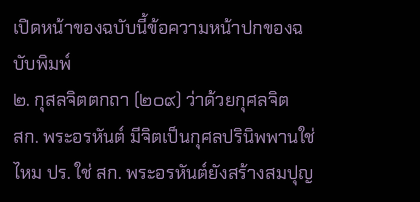เปิดหน้าของฉบับนี้ข้อความหน้าปกของฉบับพิมพ์
๒. กุสลจิตตกถา (๒๐๙) ว่าด้วยกุศลจิต
สก. พระอรหันต์ มีจิตเป็นกุศลปรินิพพานใช่ไหม ปร. ใช่ สก. พระอรหันต์ยังสร้างสมปุญ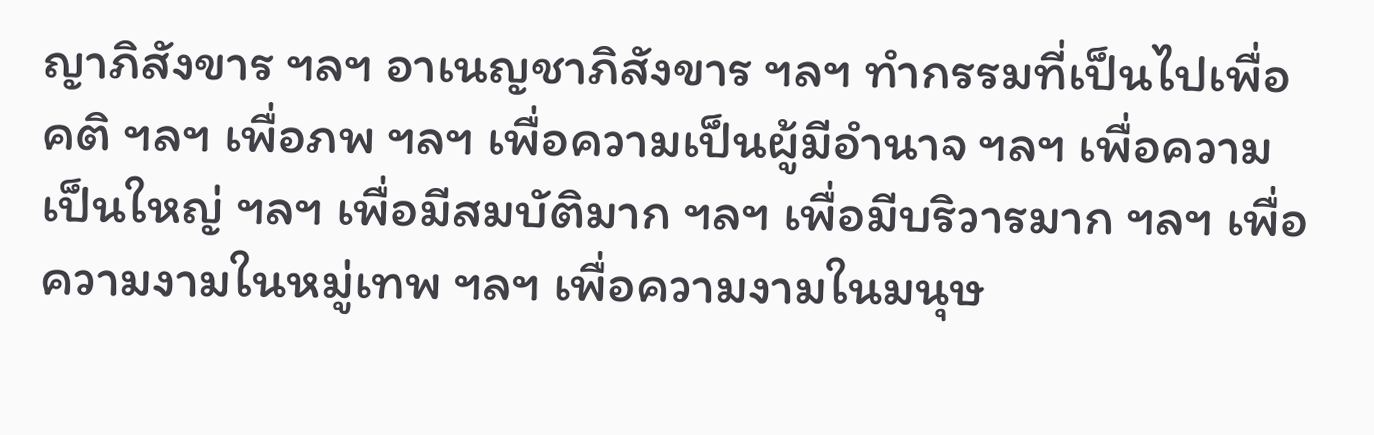ญาภิสังขาร ฯลฯ อาเนญชาภิสังขาร ฯลฯ ทำกรรมที่เป็นไปเพื่อคติ ฯลฯ เพื่อภพ ฯลฯ เพื่อความเป็นผู้มีอำนาจ ฯลฯ เพื่อความเป็นใหญ่ ฯลฯ เพื่อมีสมบัติมาก ฯลฯ เพื่อมีบริวารมาก ฯลฯ เพื่อความงามในหมู่เทพ ฯลฯ เพื่อความงามในมนุษ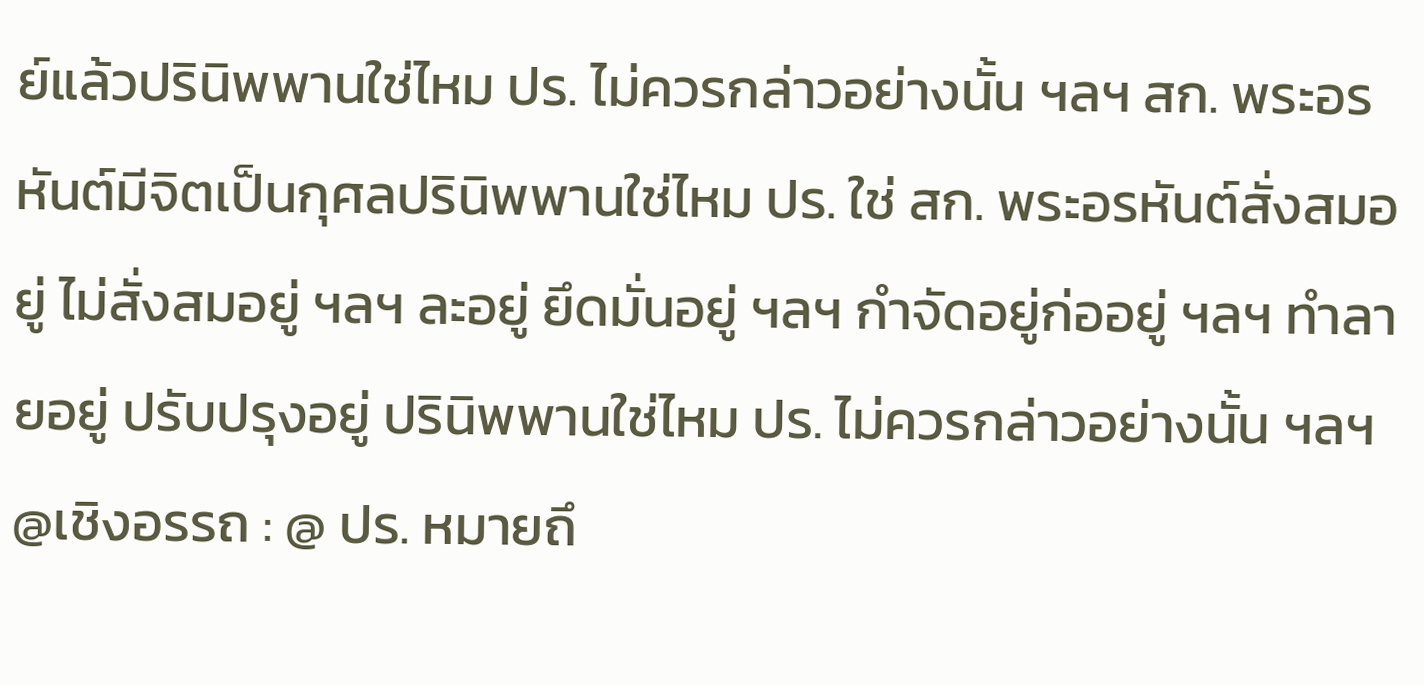ย์แล้วปรินิพพานใช่ไหม ปร. ไม่ควรกล่าวอย่างนั้น ฯลฯ สก. พระอรหันต์มีจิตเป็นกุศลปรินิพพานใช่ไหม ปร. ใช่ สก. พระอรหันต์สั่งสมอยู่ ไม่สั่งสมอยู่ ฯลฯ ละอยู่ ยึดมั่นอยู่ ฯลฯ กำจัดอยู่ก่ออยู่ ฯลฯ ทำลายอยู่ ปรับปรุงอยู่ ปรินิพพานใช่ไหม ปร. ไม่ควรกล่าวอย่างนั้น ฯลฯ @เชิงอรรถ : @ ปร. หมายถึ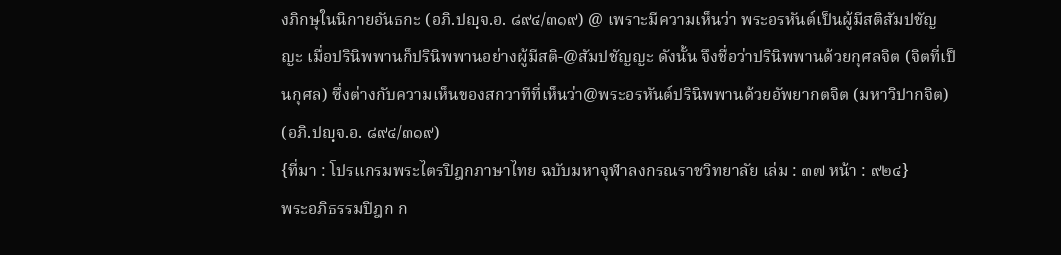งภิกษุในนิกายอันธกะ (อภิ.ปญฺจ.อ. ๘๙๔/๓๑๙) @ เพราะมีความเห็นว่า พระอรหันต์เป็นผู้มีสติสัมปชัญญะ เมื่อปรินิพพานก็ปรินิพพานอย่างผู้มีสติ-@สัมปชัญญะ ดังนั้น จึงชื่อว่าปรินิพพานด้วยกุศลจิต (จิตที่เป็นกุศล) ซึ่งต่างกับความเห็นของสกวาทีที่เห็นว่า@พระอรหันต์ปรินิพพานด้วยอัพยากตจิต (มหาวิปากจิต) (อภิ.ปญฺจ.อ. ๘๙๔/๓๑๙)
{ที่มา : โปรแกรมพระไตรปิฎกภาษาไทย ฉบับมหาจุฬาลงกรณราชวิทยาลัย เล่ม : ๓๗ หน้า : ๙๒๔}
พระอภิธรรมปิฎก ก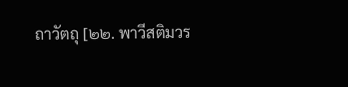ถาวัตถุ [๒๒. พาวีสติมวร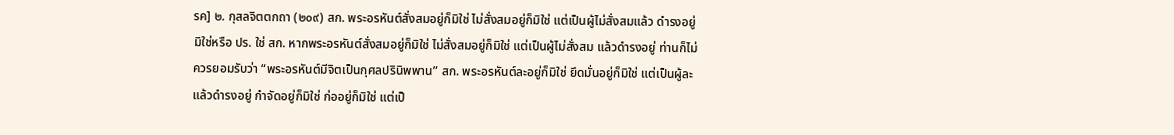รค] ๒. กุสลจิตตกถา (๒๐๙) สก. พระอรหันต์สั่งสมอยู่ก็มิใช่ ไม่สั่งสมอยู่ก็มิใช่ แต่เป็นผู้ไม่สั่งสมแล้ว ดำรงอยู่มิใช่หรือ ปร. ใช่ สก. หากพระอรหันต์สั่งสมอยู่ก็มิใช่ ไม่สั่งสมอยู่ก็มิใช่ แต่เป็นผู้ไม่สั่งสม แล้วดำรงอยู่ ท่านก็ไม่ควรยอมรับว่า “พระอรหันต์มีจิตเป็นกุศลปรินิพพาน” สก. พระอรหันต์ละอยู่ก็มิใช่ ยึดมั่นอยู่ก็มิใช่ แต่เป็นผู้ละแล้วดำรงอยู่ กำจัดอยู่ก็มิใช่ ก่ออยู่ก็มิใช่ แต่เป็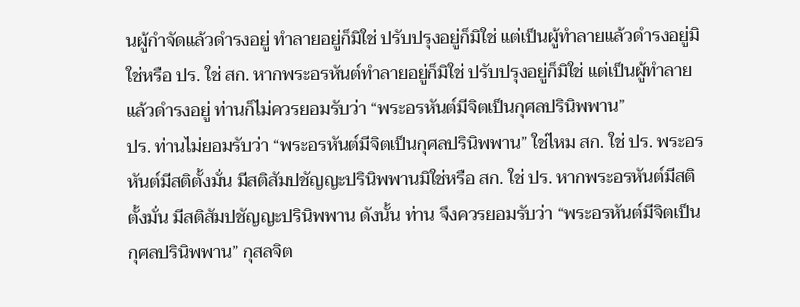นผู้กำจัดแล้วดำรงอยู่ ทำลายอยู่ก็มิใช่ ปรับปรุงอยู่ก็มิใช่ แต่เป็นผู้ทำลายแล้วดำรงอยู่มิใช่หรือ ปร. ใช่ สก. หากพระอรหันต์ทำลายอยู่ก็มิใช่ ปรับปรุงอยู่ก็มิใช่ แต่เป็นผู้ทำลาย แล้วดำรงอยู่ ท่านก็ไม่ควรยอมรับว่า “พระอรหันต์มีจิตเป็นกุศลปรินิพพาน”
ปร. ท่านไม่ยอมรับว่า “พระอรหันต์มีจิตเป็นกุศลปรินิพพาน” ใช่ไหม สก. ใช่ ปร. พระอรหันต์มีสติตั้งมั่น มีสติสัมปชัญญะปรินิพพานมิใช่หรือ สก. ใช่ ปร. หากพระอรหันต์มีสติตั้งมั่น มีสติสัมปชัญญะปรินิพพาน ดังนั้น ท่าน จึงควรยอมรับว่า “พระอรหันต์มีจิตเป็นกุศลปรินิพพาน” กุสลจิต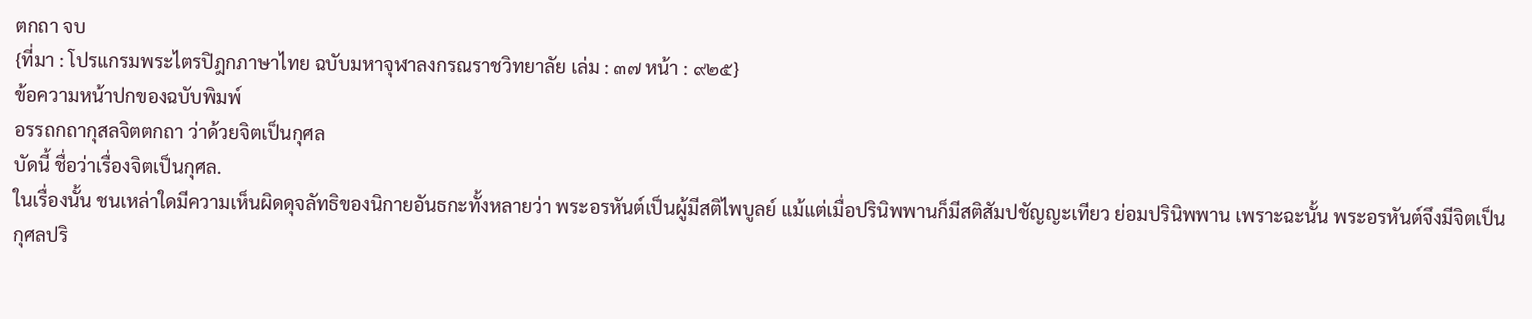ตกถา จบ
{ที่มา : โปรแกรมพระไตรปิฎกภาษาไทย ฉบับมหาจุฬาลงกรณราชวิทยาลัย เล่ม : ๓๗ หน้า : ๙๒๕}
ข้อความหน้าปกของฉบับพิมพ์
อรรถกถากุสลจิตตกถา ว่าด้วยจิตเป็นกุศล
บัดนี้ ชื่อว่าเรื่องจิตเป็นกุศล.
ในเรื่องนั้น ชนเหล่าใดมีความเห็นผิดดุจลัทธิของนิกายอันธกะทั้งหลายว่า พระอรหันต์เป็นผู้มีสติไพบูลย์ แม้แต่เมื่อปรินิพพานก็มีสติสัมปชัญญะเทียว ย่อมปรินิพพาน เพราะฉะนั้น พระอรหันต์จึงมีจิตเป็นกุศลปริ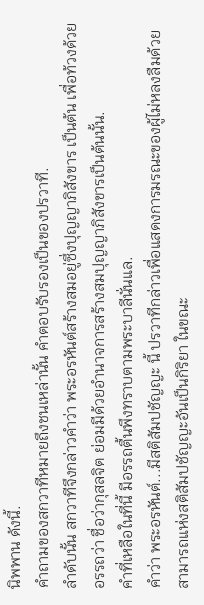นิพพาน ดังนี้.
คำถามของสกวาทีหมายถึงชนเหล่านั้น คำตอบรับรองเป็นของปรวาที.
ลำดับนั้น สกวาทีจึงกล่าวคำว่า พระอรหันต์สร้างสมอยู่ซึ่งปุญญาภิสังขาร เป็นต้น เพื่อท้วงด้วยอรรถว่า ชื่อว่ากุสลจิต ย่อมมีด้วยอำนาจการสร้างสมปุญญาภิสังขารเป็นต้นนั้น.
คำที่เหลือในที่นี้ มีอรรถตื้นพึงทราบตามพระบาลีนั่นแล.
คำว่า พระอรหันต์...มีสติสัมปชัญญะ นี้ ปรวาทีกล่าวเพื่อแสดงการมรณะของผู้ไม่หลงลืมด้วยสามารถแห่งสติสัมปชัญญะอันเป็นกิริยา ในขณะ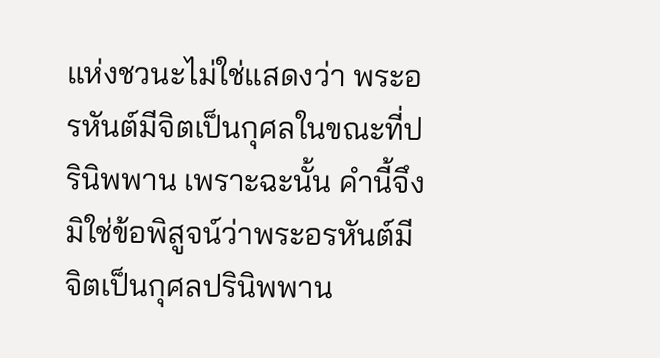แห่งชวนะไม่ใช่แสดงว่า พระอรหันต์มีจิตเป็นกุศลในขณะที่ปรินิพพาน เพราะฉะนั้น คำนี้จึงมิใช่ข้อพิสูจน์ว่าพระอรหันต์มีจิตเป็นกุศลปรินิพพาน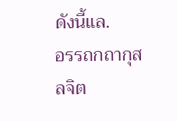ดังนี้แล.
อรรถกถากุสลจิต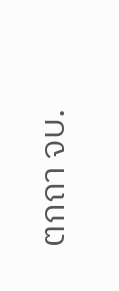ตกถา จบ.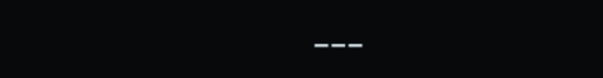---